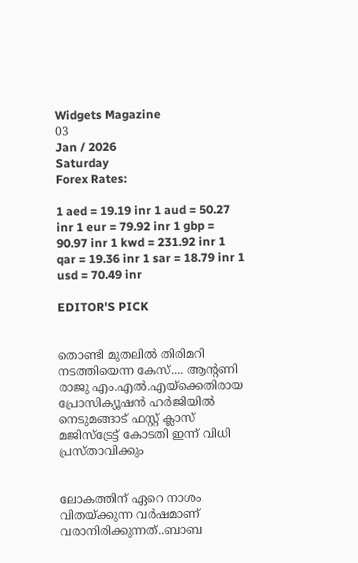Widgets Magazine
03
Jan / 2026
Saturday
Forex Rates:

1 aed = 19.19 inr 1 aud = 50.27 inr 1 eur = 79.92 inr 1 gbp = 90.97 inr 1 kwd = 231.92 inr 1 qar = 19.36 inr 1 sar = 18.79 inr 1 usd = 70.49 inr

EDITOR'S PICK


തൊണ്ടി മുതലിൽ തിരിമറി നടത്തിയെന്ന കേസ്.... ആന്റണി രാജു എം.എൽ.എയ്ക്കെതിരായ പ്രോസിക്യൂഷൻ ഹർജിയിൽ നെടുമങ്ങാട് ഫസ്റ്റ് ക്ലാസ് മജിസ്‌ട്രേട്ട് കോടതി ഇന്ന് വിധി പ്രസ്താവിക്കും


ലോകത്തിന് ഏറെ നാശം വിതയ്ക്കുന്ന വർഷമാണ് വരാനിരിക്കുന്നത്..ബാബ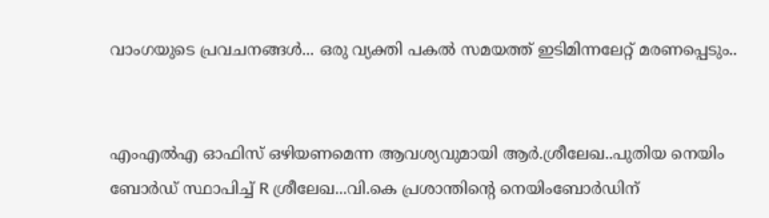വാംഗയുടെ പ്രവചനങ്ങൾ... ഒരു വ്യക്തി പകൽ സമയത്ത് ഇടിമിന്നലേറ്റ് മരണപ്പെടും..


എംഎല്‍എ ഓഫിസ് ഒഴിയണമെന്ന ആവശ്യവുമായി ആര്‍.ശ്രീലേഖ..പുതിയ നെയിം ബോർഡ് സ്ഥാപിച്ച് R ശ്രീലേഖ...വി.കെ പ്രശാന്തിന്റെ നെയിംബോർഡിന്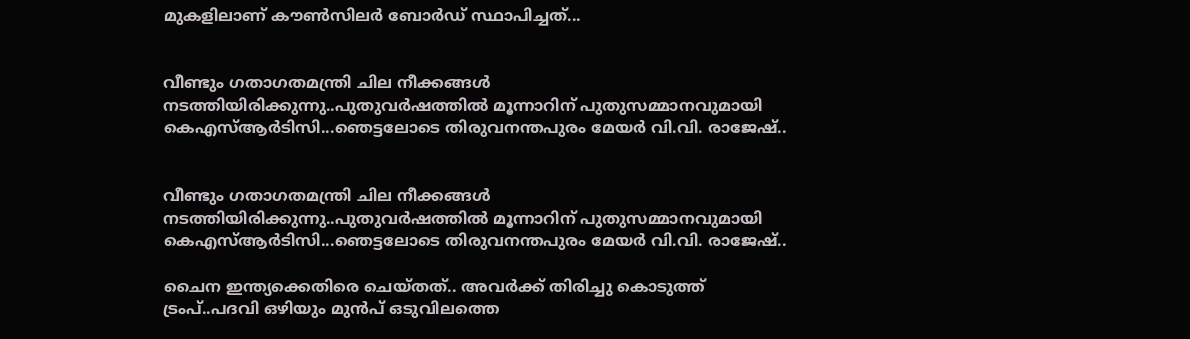മുകളിലാണ് കൗൺസിലർ ബോർഡ് സ്ഥാപിച്ചത്...


വീണ്ടും ഗതാഗതമന്ത്രി ചില നീക്കങ്ങൾ നടത്തിയിരിക്കുന്നു..പുതുവർഷത്തിൽ മൂന്നാറിന് പുതുസമ്മാനവുമായി കെഎസ്ആർടിസി...ഞെട്ടലോടെ തിരുവനന്തപുരം മേയർ വി.വി. രാജേഷ്..


വീണ്ടും ഗതാഗതമന്ത്രി ചില നീക്കങ്ങൾ നടത്തിയിരിക്കുന്നു..പുതുവർഷത്തിൽ മൂന്നാറിന് പുതുസമ്മാനവുമായി കെഎസ്ആർടിസി...ഞെട്ടലോടെ തിരുവനന്തപുരം മേയർ വി.വി. രാജേഷ്..

ചൈന ഇന്ത്യക്കെതിരെ ചെയ്തത്.. അവർക്ക് തിരിച്ചു കൊടുത്ത് ട്രംപ്..പദവി ഒഴിയും മുൻപ് ഒടുവിലത്തെ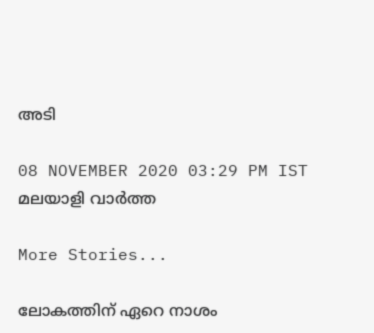അടി

08 NOVEMBER 2020 03:29 PM IST
മലയാളി വാര്‍ത്ത

More Stories...

ലോകത്തിന് ഏറെ നാശം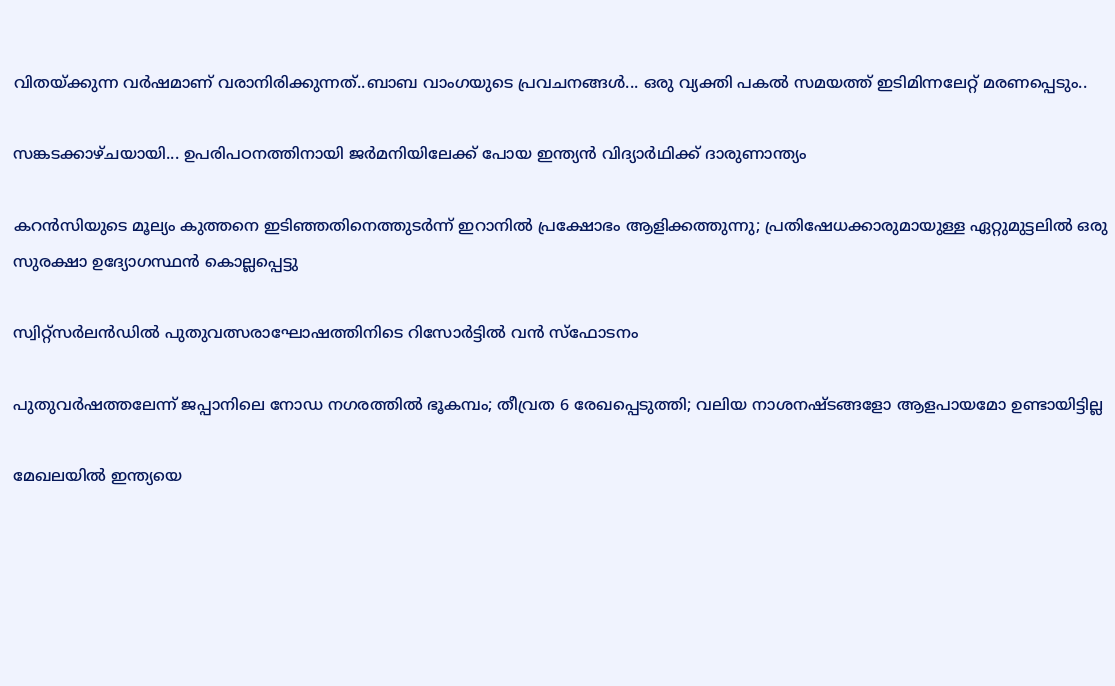വിതയ്ക്കുന്ന വർഷമാണ് വരാനിരിക്കുന്നത്..ബാബ വാംഗയുടെ പ്രവചനങ്ങൾ... ഒരു വ്യക്തി പകൽ സമയത്ത് ഇടിമിന്നലേറ്റ് മരണപ്പെടും..

സങ്കടക്കാഴ്ചയായി... ഉപരിപഠനത്തിനായി ജർമനിയിലേക്ക് പോയ ഇന്ത്യൻ വിദ്യാർഥിക്ക് ദാരുണാന്ത്യം

കറന്‍സിയുടെ മൂല്യം കുത്തനെ ഇടിഞ്ഞതിനെത്തുടര്‍ന്ന് ഇറാനില്‍ പ്രക്ഷോഭം ആളിക്കത്തുന്നു; പ്രതിഷേധക്കാരുമായുള്ള ഏറ്റുമുട്ടലില്‍ ഒരു സുരക്ഷാ ഉദ്യോഗസ്ഥന്‍ കൊല്ലപ്പെട്ടു

സ്വിറ്റ്‌സര്‍ലന്‍ഡില്‍ പുതുവത്സരാഘോഷത്തിനിടെ റിസോര്‍ട്ടില്‍ വന്‍ സ്‌ഫോടനം

പുതുവർഷത്തലേന്ന് ജപ്പാനിലെ നോഡ നഗരത്തിൽ ഭൂകമ്പം; തീവ്രത 6 രേഖപ്പെടുത്തി; വലിയ നാശനഷ്ടങ്ങളോ ആളപായമോ ഉണ്ടായിട്ടില്ല

മേഖലയിൽ ഇന്ത്യയെ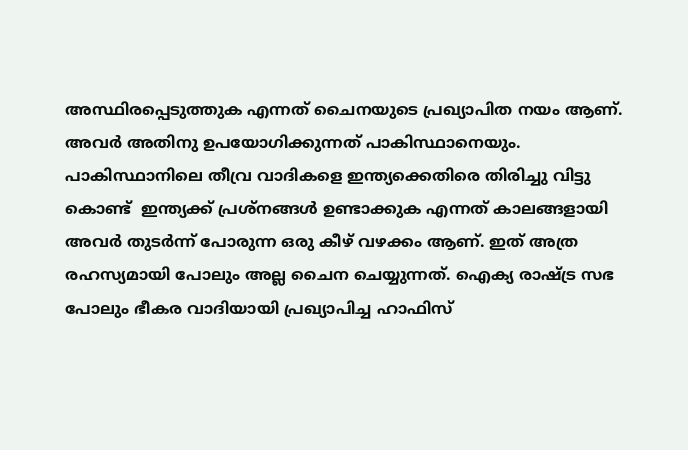അസ്ഥിരപ്പെടുത്തുക എന്നത് ചൈനയുടെ പ്രഖ്യാപിത നയം ആണ്. അവർ അതിനു ഉപയോഗിക്കുന്നത് പാകിസ്ഥാനെയും. പാകിസ്ഥാനിലെ തീവ്ര വാദികളെ ഇന്ത്യക്കെതിരെ തിരിച്ചു വിട്ടു കൊണ്ട്  ഇന്ത്യക്ക് പ്രശ്നങ്ങൾ ഉണ്ടാക്കുക എന്നത് കാലങ്ങളായി അവർ തുടർന്ന് പോരുന്ന ഒരു കീഴ് വഴക്കം ആണ്. ഇത് അത്ര രഹസ്യമായി പോലും അല്ല ചൈന ചെയ്യുന്നത്. ഐക്യ രാഷ്ട്ര സഭ പോലും ഭീകര വാദിയായി പ്രഖ്യാപിച്ച ഹാഫിസ്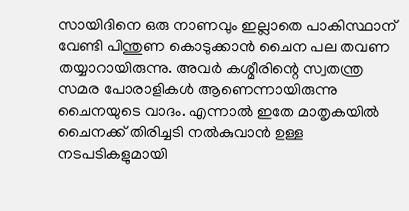സായിദിനെ ഒരു നാണവും ഇല്ലാതെ പാകിസ്ഥാന് വേണ്ടി പിന്തുണ കൊടുക്കാൻ ചൈന പല തവണ തയ്യാറായിരുന്നു. അവർ കശ്മീരിന്റെ സ്വതന്ത്ര സമര പോരാളികൾ ആണെന്നായിരുന്നു ചൈനയുടെ വാദം. എന്നാൽ ഇതേ മാതൃകയിൽ ചൈനക്ക് തിരിച്ചടി നൽകുവാൻ ഉള്ള നടപടികളുമായി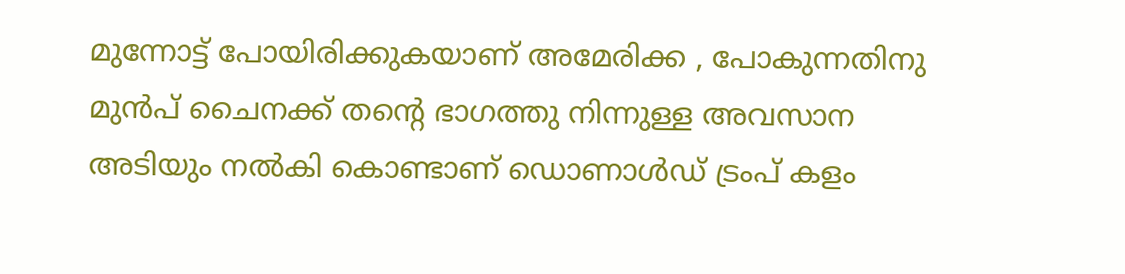മുന്നോട്ട് പോയിരിക്കുകയാണ് അമേരിക്ക , പോകുന്നതിനു മുൻപ് ചൈനക്ക് തന്റെ ഭാഗത്തു നിന്നുള്ള അവസാന അടിയും നൽകി കൊണ്ടാണ് ഡൊണാൾഡ് ട്രംപ് കളം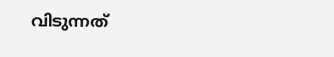വിടുന്നത്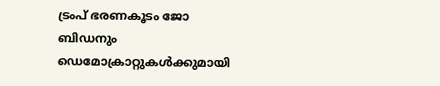ട്രംപ് ഭരണകൂടം ജോ ബിഡനും ഡെമോക്രാറ്റുകൾക്കുമായി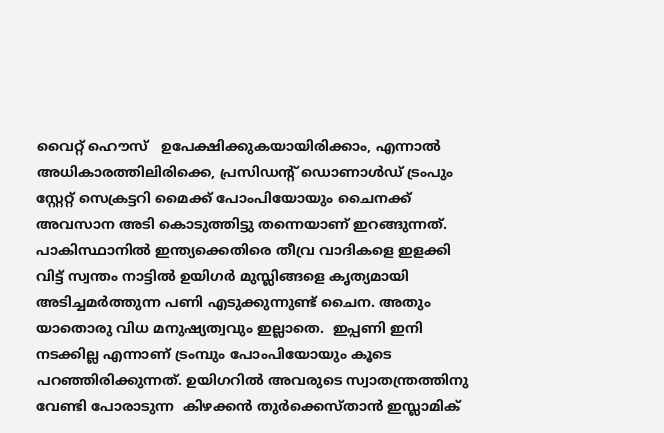വൈറ്റ് ഹൌസ്   ഉപേക്ഷിക്കുകയായിരിക്കാം, എന്നാൽ അധികാരത്തിലിരിക്കെ, പ്രസിഡന്റ് ഡൊണാൾഡ് ട്രംപും സ്റ്റേറ്റ് സെക്രട്ടറി മൈക്ക് പോംപിയോയും ചൈനക്ക് അവസാന അടി കൊടുത്തിട്ടു തന്നെയാണ് ഇറങ്ങുന്നത്. പാകിസ്ഥാനിൽ ഇന്ത്യക്കെതിരെ തീവ്ര വാദികളെ ഇളക്കി വിട്ട് സ്വന്തം നാട്ടിൽ ഉയിഗർ മുസ്ലിങ്ങളെ കൃത്യമായി അടിച്ചമർത്തുന്ന പണി എടുക്കുന്നുണ്ട് ചൈന. അതും യാതൊരു വിധ മനുഷ്യത്വവും ഇല്ലാതെ.  ഇപ്പണി ഇനി നടക്കില്ല എന്നാണ് ട്രംമ്പും പോംപിയോയും കൂടെ പറഞ്ഞിരിക്കുന്നത്. ഉയിഗറിൽ അവരുടെ സ്വാതന്ത്രത്തിനു വേണ്ടി പോരാടുന്ന  കിഴക്കൻ തുർക്കെസ്താൻ ഇസ്ലാമിക്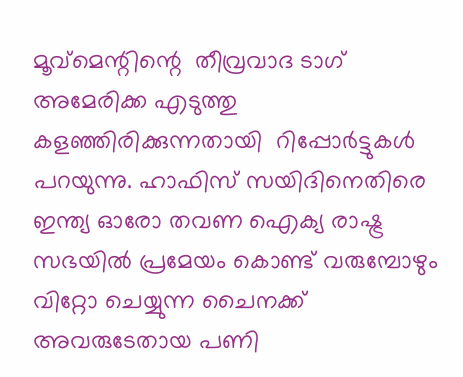മൂവ്‌മെന്റിന്റെ  തീവ്രവാദ ടാഗ് അമേരിക്ക എടുത്തു കളഞ്ഞിരിക്കുന്നതായി  റിപ്പോർട്ടുകൾ പറയുന്നു. ഹാഫിസ് സയിദിനെതിരെ ഇന്ത്യ ഓരോ തവണ ഐക്യ രാഷ്ട്ര സഭയിൽ പ്രമേയം കൊണ്ട് വരുമ്പോഴും വിറ്റോ ചെയ്യുന്ന ചൈനക്ക് അവരുടേതായ പണി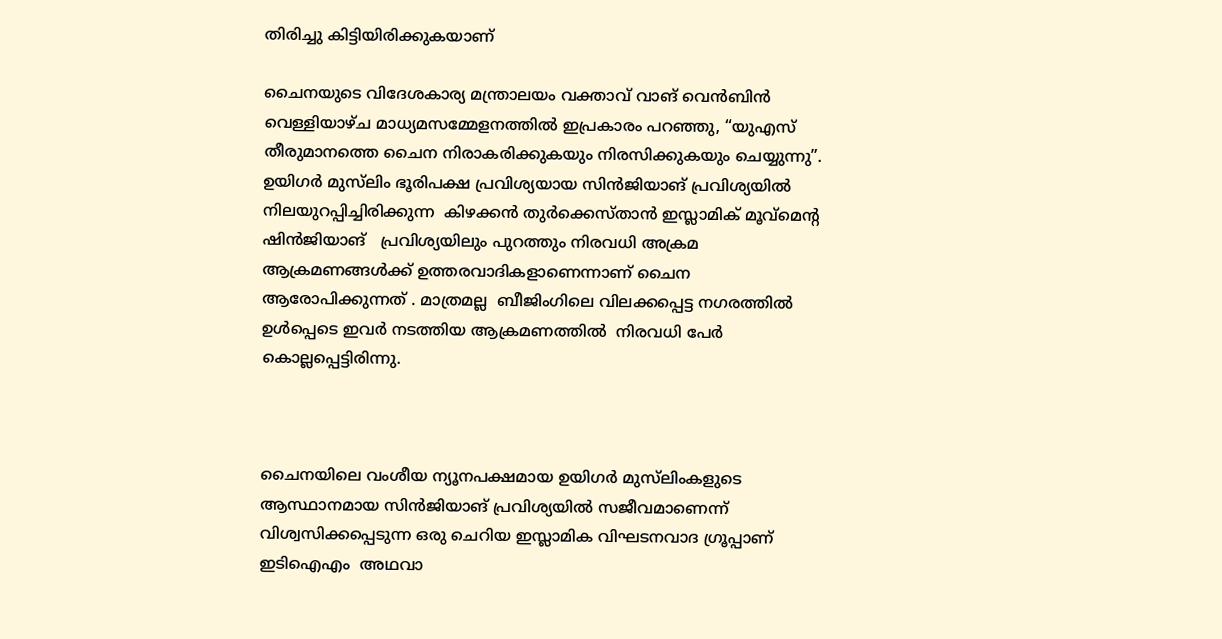തിരിച്ചു കിട്ടിയിരിക്കുകയാണ്‌

ചൈനയുടെ വിദേശകാര്യ മന്ത്രാലയം വക്താവ് വാങ് വെൻബിൻ വെള്ളിയാഴ്ച മാധ്യമസമ്മേളനത്തിൽ ഇപ്രകാരം പറഞ്ഞു, “യുഎസ് തീരുമാനത്തെ ചൈന നിരാകരിക്കുകയും നിരസിക്കുകയും ചെയ്യുന്നു”. ഉയിഗർ മുസ്‌ലിം ഭൂരിപക്ഷ പ്രവിശ്യയായ സിൻജിയാങ് പ്രവിശ്യയിൽ നിലയുറപ്പിച്ചിരിക്കുന്ന  കിഴക്കൻ തുർക്കെസ്താൻ ഇസ്ലാമിക് മൂവ്‌മെന്റ ഷിൻജിയാങ്   പ്രവിശ്യയിലും പുറത്തും നിരവധി അക്രമ ആക്രമണങ്ങൾക്ക് ഉത്തരവാദികളാണെന്നാണ് ചൈന ആരോപിക്കുന്നത് . മാത്രമല്ല  ബീജിംഗിലെ വിലക്കപ്പെട്ട നഗരത്തിൽ ഉൾപ്പെടെ ഇവർ നടത്തിയ ആക്രമണത്തിൽ  നിരവധി പേർ കൊല്ലപ്പെട്ടിരിന്നു.



ചൈനയിലെ വംശീയ ന്യൂനപക്ഷമായ ഉയിഗർ മുസ്‌ലിംകളുടെ ആസ്ഥാനമായ സിൻജിയാങ് പ്രവിശ്യയിൽ സജീവമാണെന്ന് വിശ്വസിക്കപ്പെടുന്ന ഒരു ചെറിയ ഇസ്ലാമിക വിഘടനവാദ ഗ്രൂപ്പാണ് ഇടിഐഎം  അഥവാ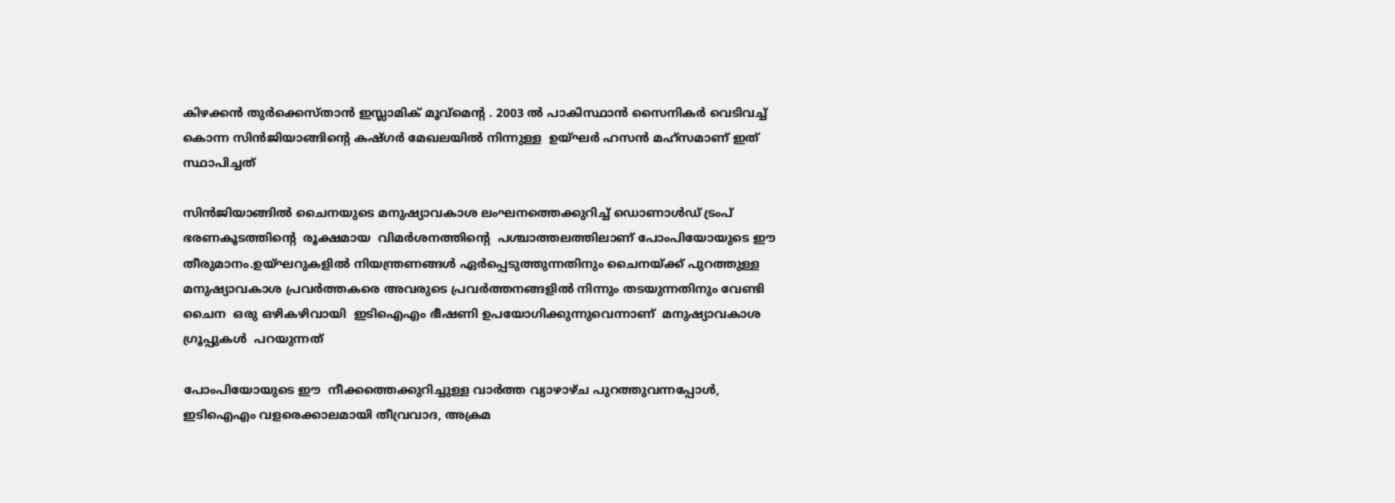കിഴക്കൻ തുർക്കെസ്താൻ ഇസ്ലാമിക് മൂവ്‌മെന്റ . 2003 ൽ പാകിസ്ഥാൻ സൈനികർ വെടിവച്ച് കൊന്ന സിൻജിയാങ്ങിന്റെ കഷ്ഗർ മേഖലയിൽ നിന്നുള്ള  ഉയ്ഘർ ഹസൻ മഹ്‌സമാണ് ഇത് സ്ഥാപിച്ചത്

സിൻജിയാങ്ങിൽ ചൈനയുടെ മനുഷ്യാവകാശ ലംഘനത്തെക്കുറിച്ച് ഡൊണാൾഡ് ട്രംപ് ഭരണകൂടത്തിന്റെ  രൂക്ഷമായ  വിമർശനത്തിന്റെ  പശ്ചാത്തലത്തിലാണ് പോംപിയോയുടെ ഈ  തീരുമാനം.ഉയ്ഘറുകളിൽ നിയന്ത്രണങ്ങൾ ഏർപ്പെടുത്തുന്നതിനും ചൈനയ്ക്ക് പുറത്തുള്ള മനുഷ്യാവകാശ പ്രവർത്തകരെ അവരുടെ പ്രവർത്തനങ്ങളിൽ നിന്നും തടയുന്നതിനും വേണ്ടി ചൈന  ഒരു ഒഴികഴിവായി  ഇടിഐഎം ഭീഷണി ഉപയോഗിക്കുന്നുവെന്നാണ്  മനുഷ്യാവകാശ ഗ്രൂപ്പുകൾ  പറയുന്നത്

പോംപിയോയുടെ ഈ  നീക്കത്തെക്കുറിച്ചുള്ള വാർത്ത വ്യാഴാഴ്ച പുറത്തുവന്നപ്പോൾ,  ഇടിഐഎം വളരെക്കാലമായി തീവ്രവാദ, അക്രമ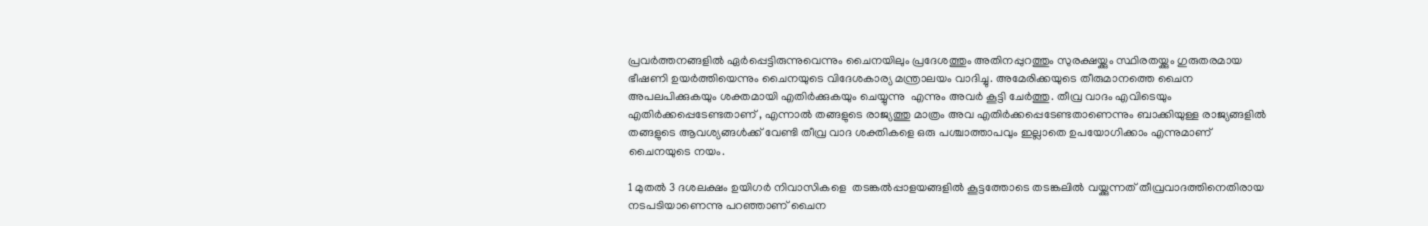പ്രവർത്തനങ്ങളിൽ ഏർപ്പെട്ടിരുന്നുവെന്നും ചൈനയിലും പ്രദേശത്തും അതിനപ്പുറത്തും സുരക്ഷയ്ക്കും സ്ഥിരതയ്ക്കും ഗുരുതരമായ ഭീഷണി ഉയർത്തിയെന്നും ചൈനയുടെ വിദേശകാര്യ മന്ത്രാലയം വാദിച്ചു. അമേരിക്കയുടെ തീരുമാനത്തെ ചൈന അപലപിക്കുകയും ശക്തമായി എതിർക്കുകയും ചെയ്യുന്നു  എന്നും അവർ കൂട്ടി ചേർത്തു. തീവ്ര വാദം എവിടെയും എതിർക്കപ്പെടേണ്ടതാണ് , എന്നാൽ തങ്ങളുടെ രാജ്യത്തു മാത്രം അവ എതിർക്കപ്പെടേണ്ടതാണെന്നും ബാക്കിയുള്ള രാജ്യങ്ങളിൽ തങ്ങളുടെ ആവശ്യങ്ങൾക്ക് വേണ്ടി തീവ്ര വാദ ശക്തികളെ ഒരു പശ്ചാത്താപവും ഇല്ലാതെ ഉപയോഗിക്കാം എന്നുമാണ് ചൈനയുടെ നയം.

1 മുതൽ 3 ദശലക്ഷം ഉയിഗർ നിവാസികളെ  തടങ്കൽപ്പാളയങ്ങളിൽ കൂട്ടത്തോടെ തടങ്കലിൽ വയ്ക്കുന്നത് തീവ്രവാദത്തിനെതിരായ നടപടിയാണെന്നു പറഞ്ഞാണ് ചൈന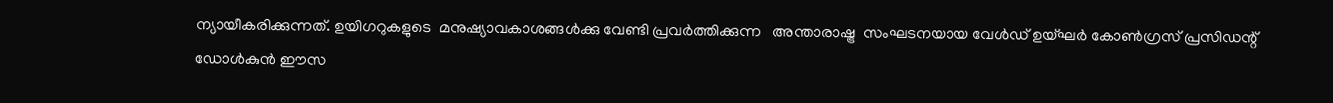ന്യായീകരിക്കുന്നത്. ഉയിഗറുകളുടെ  മനുഷ്യാവകാശങ്ങൾക്കു വേണ്ടി പ്രവർത്തിക്കുന്ന   അന്താരാഷ്ട്ര  സംഘടനയായ വേൾഡ് ഉയ്ഘർ കോൺഗ്രസ് പ്രസിഡന്റ് ഡോൾകുൻ ഈസ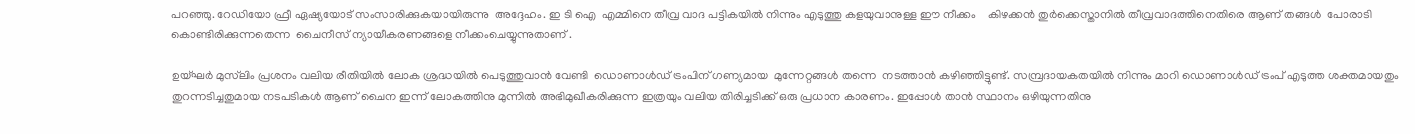പറഞ്ഞു. റേഡിയോ ഫ്രീ ഏഷ്യയോട് സംസാരിക്കുകയായിരുന്നു  അദ്ദേഹം. ഇ ടി ഐ  എമ്മിനെ തീവ്ര വാദ പട്ടികയിൽ നിന്നും എടുത്തു കളയുവാനുള്ള ഈ നീക്കം    കിഴക്കൻ തുർക്കെസ്താനിൽ തീവ്രവാദത്തിനെതിരെ ആണ് തങ്ങൾ  പോരാടി കൊണ്ടിരിക്കുന്നതെന്ന  ചൈനീസ് ന്യായീകരണങ്ങളെ നീക്കംചെയ്യുന്നുതാണ് .

ഉയ്ഘർ മുസ്‌ലിം പ്രശനം വലിയ രീതിയിൽ ലോക ശ്രദ്ധയിൽ പെടുത്തുവാൻ വേണ്ടി  ഡൊണാൾഡ് ട്രംപിന് ഗണ്യമായ  മുന്നേറ്റങ്ങൾ തന്നെ  നടത്താൻ കഴിഞ്ഞിട്ടുണ്ട്. സമ്പ്രദായകതയിൽ നിന്നും മാറി ഡൊണാൾഡ് ട്രംപ് എടുത്ത ശക്തമായതും തുറന്നടിച്ചതുമായ നടപടികൾ ആണ് ചൈന ഇന്ന് ലോകത്തിനു മുന്നിൽ അഭിമുഖീകരിക്കുന്ന ഇത്രയും വലിയ തിരിച്ചടിക്ക് ഒരു പ്രധാന കാരണം. ഇപ്പോൾ താൻ സ്ഥാനം ഒഴിയുന്നതിനു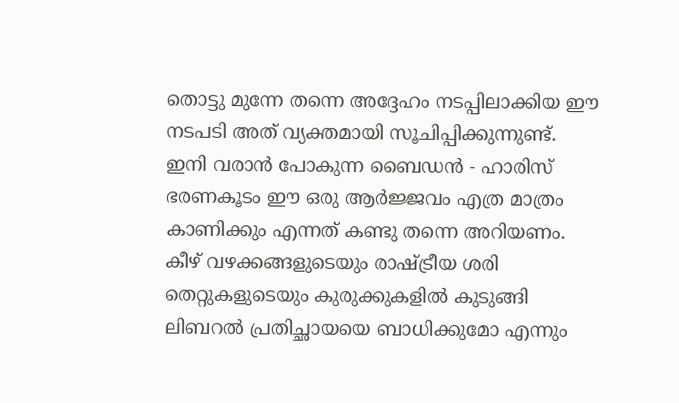തൊട്ടു മുന്നേ തന്നെ അദ്ദേഹം നടപ്പിലാക്കിയ ഈ നടപടി അത് വ്യക്തമായി സൂചിപ്പിക്കുന്നുണ്ട്. ഇനി വരാൻ പോകുന്ന ബൈഡൻ - ഹാരിസ്  ഭരണകൂടം ഈ ഒരു ആർജ്ജവം എത്ര മാത്രം കാണിക്കും എന്നത് കണ്ടു തന്നെ അറിയണം. കീഴ് വഴക്കങ്ങളുടെയും രാഷ്ട്രീയ ശരി തെറ്റുകളുടെയും കുരുക്കുകളിൽ കുടുങ്ങി ലിബറൽ പ്രതിച്ഛായയെ ബാധിക്കുമോ എന്നും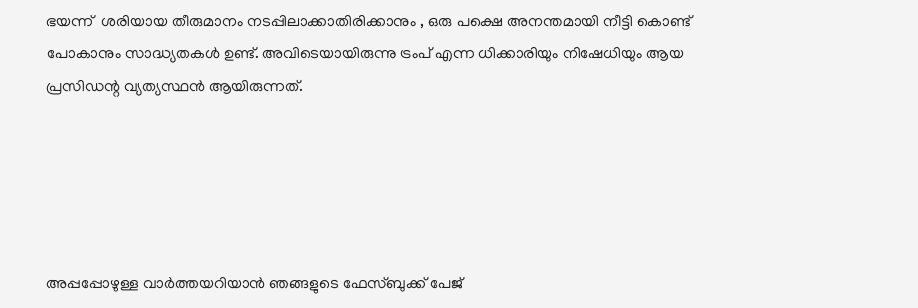ഭയന്ന്  ശരിയായ തീരുമാനം നടപ്പിലാക്കാതിരിക്കാനും , ഒരു പക്ഷെ അനന്തമായി നീട്ടി കൊണ്ട് പോകാനും സാദ്ധ്യതകൾ ഉണ്ട്. അവിടെയായിരുന്നു ട്രംപ് എന്ന ധിക്കാരിയും നിഷേധിയും ആയ പ്രസിഡന്റ വ്യത്യസ്ഥൻ ആയിരുന്നത്.





അപ്പപ്പോഴുള്ള വാര്‍ത്തയറിയാന്‍ ഞങ്ങളുടെ ഫേസ്‌ബുക്ക്‌ പേജ്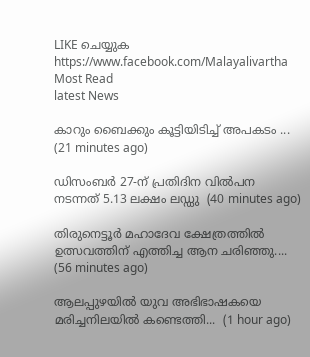LIKE ചെയ്യുക
https://www.facebook.com/Malayalivartha
Most Read
latest News

കാറും ബൈക്കും കൂട്ടിയിടിച്ച് അപകടം ...  (21 minutes ago)

ഡിസംബർ 27-ന് പ്രതിദിന വിൽപന നടന്നത് 5.13 ലക്ഷം ലഡ്ഡു  (40 minutes ago)

തിരുനെട്ടൂര്‍ മഹാദേവ ക്ഷേത്രത്തിൽ ഉത്സവത്തിന് എത്തിച്ച ആന ചരിഞ്ഞു....  (56 minutes ago)

ആലപ്പുഴയിൽ യുവ അഭിഭാഷകയെ മരിച്ചനിലയിൽ കണ്ടെത്തി...  (1 hour ago)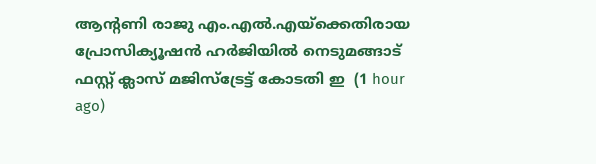ആന്റണി രാജു എം.എൽ.എയ്ക്കെതിരായ പ്രോസിക്യൂഷൻ ഹർജിയിൽ നെടുമങ്ങാട് ഫസ്റ്റ് ക്ലാസ് മജിസ്‌ട്രേട്ട് കോടതി ഇ  (1 hour ago)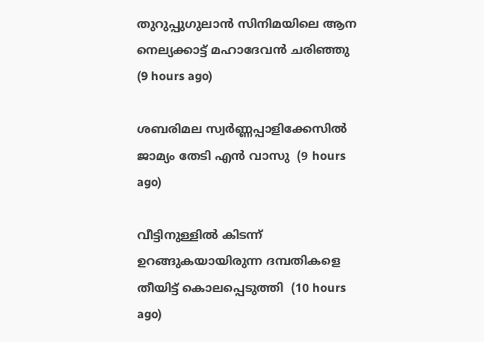തുറുപ്പുഗുലാന്‍ സിനിമയിലെ ആന നെല്യക്കാട്ട് മഹാദേവന്‍ ചരിഞ്ഞു  (9 hours ago)

ശബരിമല സ്വര്‍ണ്ണപ്പാളിക്കേസില്‍ ജാമ്യം തേടി എന്‍ വാസു  (9 hours ago)

വീട്ടിനുള്ളില്‍ കിടന്ന് ഉറങ്ങുകയായിരുന്ന ദമ്പതികളെ തീയിട്ട് കൊലപ്പെടുത്തി  (10 hours ago)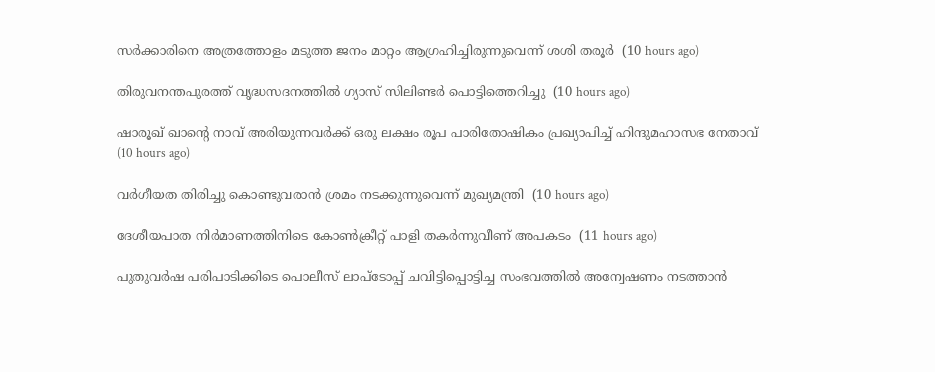സര്‍ക്കാരിനെ അത്രത്തോളം മടുത്ത ജനം മാറ്റം ആഗ്രഹിച്ചിരുന്നുവെന്ന് ശശി തരൂര്‍  (10 hours ago)

തിരുവനന്തപുരത്ത് വൃദ്ധസദനത്തില്‍ ഗ്യാസ് സിലിണ്ടര്‍ പൊട്ടിത്തെറിച്ചു  (10 hours ago)

ഷാരൂഖ് ഖാന്റെ നാവ് അരിയുന്നവര്‍ക്ക് ഒരു ലക്ഷം രൂപ പാരിതോഷികം പ്രഖ്യാപിച്ച് ഹിന്ദുമഹാസഭ നേതാവ്  (10 hours ago)

വര്‍ഗീയത തിരിച്ചു കൊണ്ടുവരാന്‍ ശ്രമം നടക്കുന്നുവെന്ന് മുഖ്യമന്ത്രി  (10 hours ago)

ദേശീയപാത നിര്‍മാണത്തിനിടെ കോണ്‍ക്രീറ്റ് പാളി തകര്‍ന്നുവീണ് അപകടം  (11 hours ago)

പുതുവര്‍ഷ പരിപാടിക്കിടെ പൊലീസ് ലാപ്‌ടോപ്പ് ചവിട്ടിപ്പൊട്ടിച്ച സംഭവത്തില്‍ അന്വേഷണം നടത്താന്‍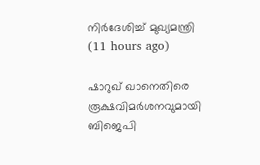നിര്‍ദേശിച്ച് മുഖ്യമന്ത്രി  (11 hours ago)

ഷാറുഖ് ഖാനെതിരെ രൂക്ഷവിമര്‍ശനവുമായി ബിജെപി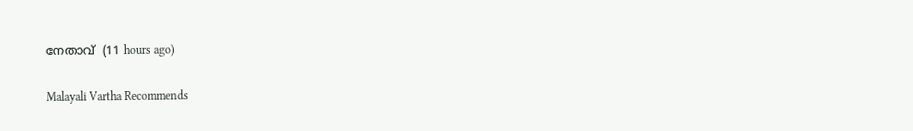നേതാവ്  (11 hours ago)

Malayali Vartha Recommends